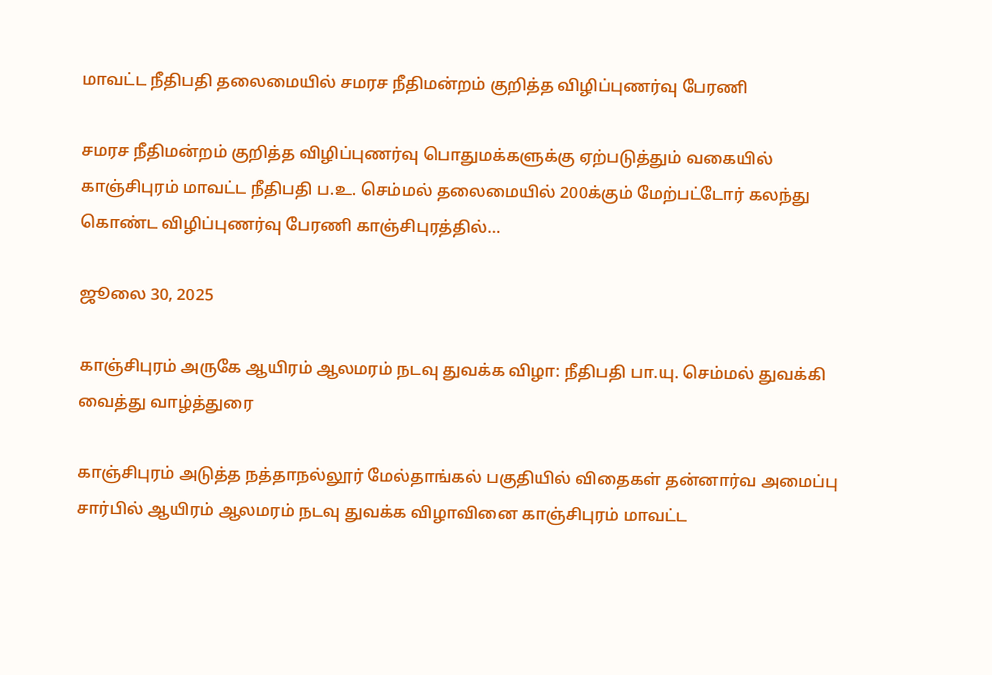மாவட்ட நீதிபதி தலைமையில் சமரச நீதிமன்றம் குறித்த விழிப்புணர்வு பேரணி

சமரச நீதிமன்றம் குறித்த விழிப்புணர்வு பொதுமக்களுக்கு ஏற்படுத்தும் வகையில் காஞ்சிபுரம் மாவட்ட நீதிபதி ப.உ. செம்மல் தலைமையில் 200க்கும் மேற்பட்டோர் கலந்து கொண்ட விழிப்புணர்வு பேரணி காஞ்சிபுரத்தில்…

ஜூலை 30, 2025

காஞ்சிபுரம் அருகே ஆயிரம் ஆலமரம் நடவு துவக்க விழா: நீதிபதி பா.யு. செம்மல் துவக்கி வைத்து வாழ்த்துரை

காஞ்சிபுரம் அடுத்த நத்தாநல்லூர் மேல்தாங்கல் பகுதியில் விதைகள் தன்னார்வ அமைப்பு சார்பில் ஆயிரம் ஆலமரம் நடவு துவக்க விழாவினை காஞ்சிபுரம் மாவட்ட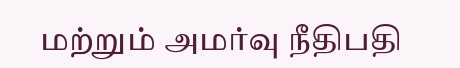மற்றும் அமர்வு நீதிபதி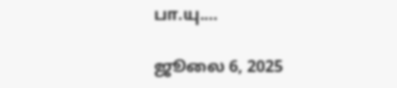பா.யு.…

ஜூலை 6, 2025